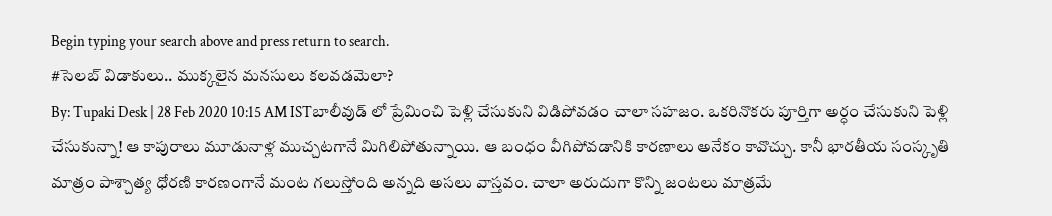Begin typing your search above and press return to search.
#సెలబ్ విడాకులు.. ముక్కలైన మనసులు కలవడమెలా?
By: Tupaki Desk | 28 Feb 2020 10:15 AM ISTబాలీవుడ్ లో ప్రేమించి పెళ్లి చేసుకుని విడిపోవడం చాలా సహజం. ఒకరినొకరు పూర్తిగా అర్ధం చేసుకుని పెళ్లి చేసుకున్నా! ఆ కాపురాలు మూడునాళ్ల ముచ్చటగానే మిగిలిపోతున్నాయి. ఆ బంధం వీగిపోవడానికి కారణాలు అనేకం కావొచ్చు. కానీ భారతీయ సంస్కృతి మాత్రం పాశ్చాత్య ధోరణి కారణంగానే మంట గలుస్తోంది అన్నది అసలు వాస్తవం. చాలా అరుదుగా కొన్ని జంటలు మాత్రమే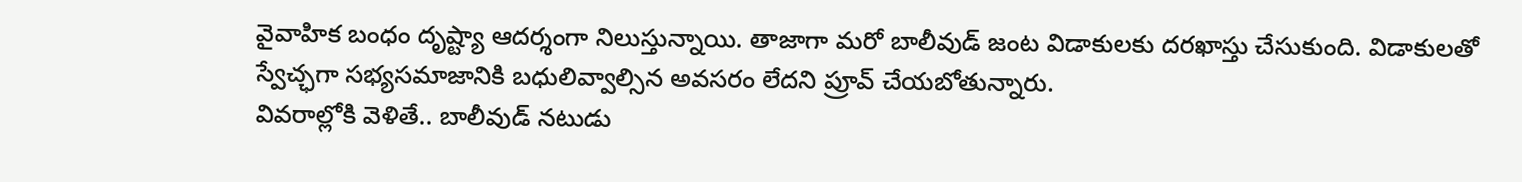వైవాహిక బంధం దృష్ట్యా ఆదర్శంగా నిలుస్తున్నాయి. తాజాగా మరో బాలీవుడ్ జంట విడాకులకు దరఖాస్తు చేసుకుంది. విడాకులతో స్వేచ్ఛగా సభ్యసమాజానికి బధులివ్వాల్సిన అవసరం లేదని ప్రూవ్ చేయబోతున్నారు.
వివరాల్లోకి వెళితే.. బాలీవుడ్ నటుడు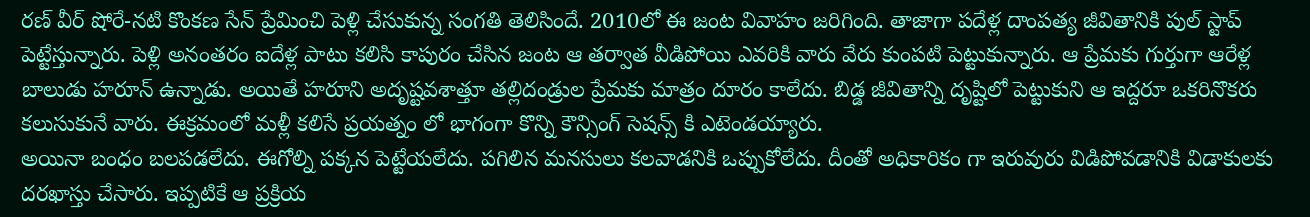రణ్ వీర్ షోరే-నటి కొంకణ సేన్ ప్రేమించి పెళ్లి చేసుకున్న సంగతి తెలిసిందే. 2010లో ఈ జంట వివాహం జరిగింది. తాజాగా పదేళ్ల దాంపత్య జీవితానికి పుల్ స్టాప్ పెట్టేస్తున్నారు. పెళ్లి అనంతరం ఐదేళ్ల పాటు కలిసి కాపురం చేసిన జంట ఆ తర్వాత వీడిపోయి ఎవరికి వారు వేరు కుంపటి పెట్టుకున్నారు. ఆ ప్రేమకు గుర్తుగా ఆరేళ్ల బాలుడు హరూన్ ఉన్నాడు. అయితే హరూని అదృష్టవశాత్తూ తల్లిదండ్రుల ప్రేమకు మాత్రం దూరం కాలేదు. బిడ్డ జీవితాన్ని దృష్టిలో పెట్టుకుని ఆ ఇద్దరూ ఒకరినొకరు కలుసుకునే వారు. ఈక్రమంలో మళ్లీ కలిసే ప్రయత్నం లో భాగంగా కొన్ని కౌన్సింగ్ సెషన్స్ కి ఎటెండయ్యారు.
అయినా బంధం బలపడలేదు. ఈగోల్ని పక్కన పెట్టేయలేదు. పగిలిన మనసులు కలవాడనికి ఒప్పుకోలేదు. దీంతో అధికారికం గా ఇరువురు విడిపోవడానికి విడాకులకు దరఖాస్తు చేసారు. ఇప్పటికే ఆ ప్రక్రియ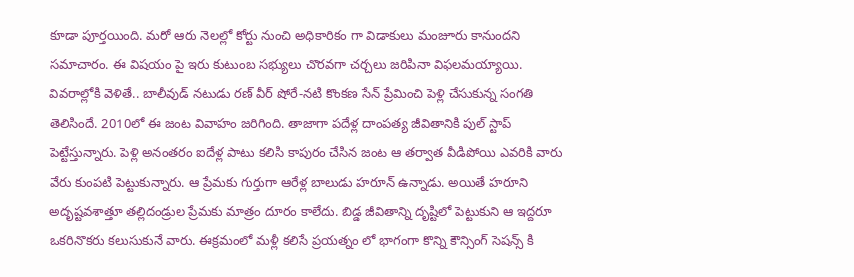కూడా పూర్తయింది. మరో ఆరు నెలల్లో కోర్టు నుంచి అధికారికం గా విడాకులు మంజూరు కానుందని సమాచారం. ఈ విషయం పై ఇరు కుటుంబ సభ్యులు చొరవగా చర్చలు జరిపినా విఫలమయ్యాయి.
వివరాల్లోకి వెళితే.. బాలీవుడ్ నటుడు రణ్ వీర్ షోరే-నటి కొంకణ సేన్ ప్రేమించి పెళ్లి చేసుకున్న సంగతి తెలిసిందే. 2010లో ఈ జంట వివాహం జరిగింది. తాజాగా పదేళ్ల దాంపత్య జీవితానికి పుల్ స్టాప్ పెట్టేస్తున్నారు. పెళ్లి అనంతరం ఐదేళ్ల పాటు కలిసి కాపురం చేసిన జంట ఆ తర్వాత వీడిపోయి ఎవరికి వారు వేరు కుంపటి పెట్టుకున్నారు. ఆ ప్రేమకు గుర్తుగా ఆరేళ్ల బాలుడు హరూన్ ఉన్నాడు. అయితే హరూని అదృష్టవశాత్తూ తల్లిదండ్రుల ప్రేమకు మాత్రం దూరం కాలేదు. బిడ్డ జీవితాన్ని దృష్టిలో పెట్టుకుని ఆ ఇద్దరూ ఒకరినొకరు కలుసుకునే వారు. ఈక్రమంలో మళ్లీ కలిసే ప్రయత్నం లో భాగంగా కొన్ని కౌన్సింగ్ సెషన్స్ కి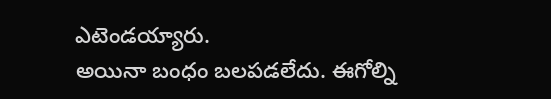ఎటెండయ్యారు.
అయినా బంధం బలపడలేదు. ఈగోల్ని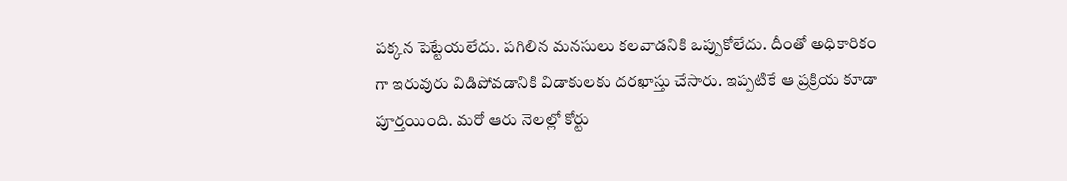పక్కన పెట్టేయలేదు. పగిలిన మనసులు కలవాడనికి ఒప్పుకోలేదు. దీంతో అధికారికం గా ఇరువురు విడిపోవడానికి విడాకులకు దరఖాస్తు చేసారు. ఇప్పటికే ఆ ప్రక్రియ కూడా పూర్తయింది. మరో ఆరు నెలల్లో కోర్టు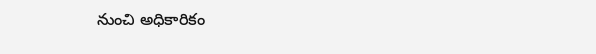నుంచి అధికారికం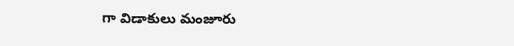గా విడాకులు మంజూరు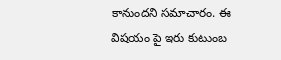కానుందని సమాచారం. ఈ విషయం పై ఇరు కుటుంబ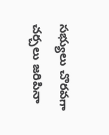సభ్యులు చొరవగా చర్చలు జరిపినా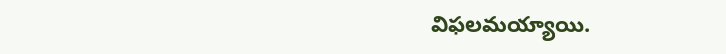విఫలమయ్యాయి.